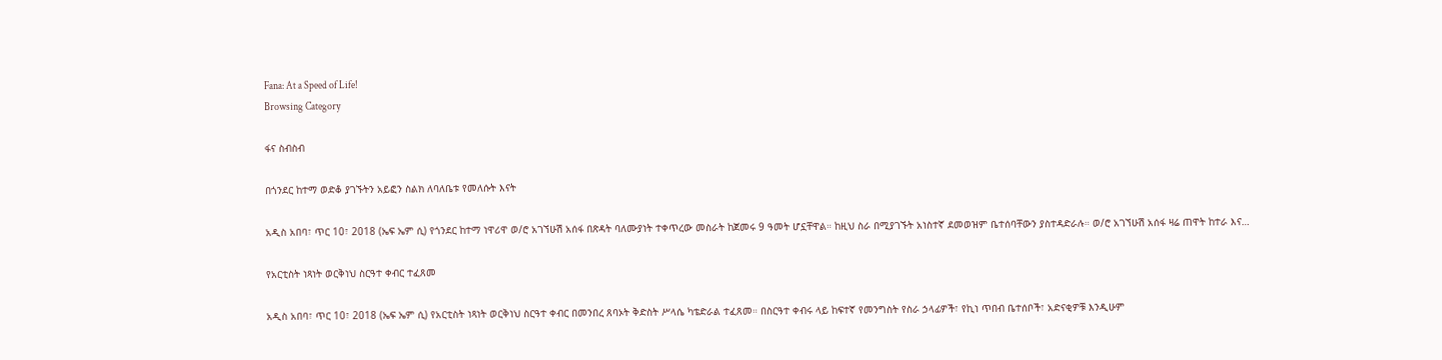Fana: At a Speed of Life!
Browsing Category

ፋና ስብስብ

በጎንደር ከተማ ወድቆ ያገኙትን አይፎን ስልክ ለባለቤቱ የመለሱት እናት

አዲስ አበባ፣ ጥር 10፣ 2018 (ኤፍ ኤም ሲ) የጎንደር ከተማ ነዋሪዋ ወ/ሮ አገኘሁሽ አሰፋ በጽዳት ባለሙያነት ተቀጥረው መስራት ከጀመሩ 9 ዓመት ሆኗቸዋል። ከዚህ ስራ በሚያገኙት አነስተኛ ደመወዝም ቤተሰባቸውን ያስተዳድራሉ። ወ/ሮ አገኘሁሽ አሰፋ ዛሬ ጠዋት ከተራ እና…

የአርቲስት ነጻነት ወርቅነህ ስርዓተ ቀብር ተፈጸመ

አዲስ አበባ፣ ጥር 10፣ 2018 (ኤፍ ኤም ሲ) የአርቲስት ነጻነት ወርቅነህ ስርዓተ ቀብር በመንበረ ጸባኦት ቅድስት ሥላሴ ካቴድራል ተፈጸመ። በስርዓተ ቀብሩ ላይ ከፍተኛ የመንግስት የስራ ኃላፊዎች፣ የኪነ ጥበብ ቤተሰቦች፣ አድናቂዎቹ እንዲሁም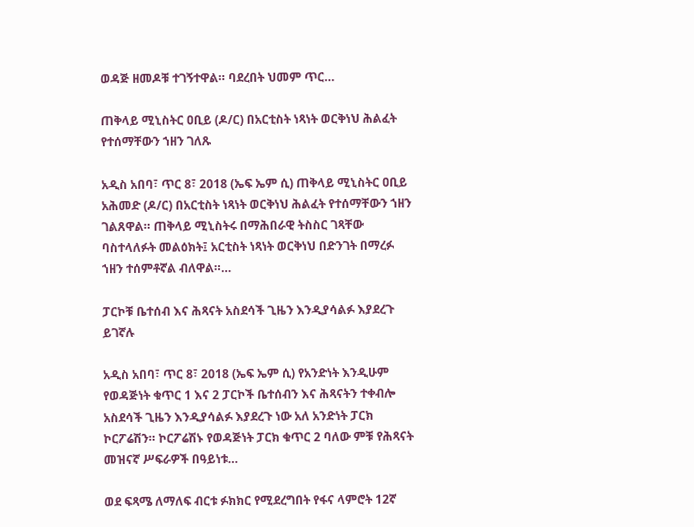ወዳጅ ዘመዶቹ ተገኝተዋል። ባደረበት ህመም ጥር…

ጠቅላይ ሚኒስትር ዐቢይ (ዶ/ር) በአርቲስት ነጻነት ወርቅነህ ሕልፈት የተሰማቸውን ኀዘን ገለጹ

አዲስ አበባ፣ ጥር 8፣ 2018 (ኤፍ ኤም ሲ) ጠቅላይ ሚኒስትር ዐቢይ አሕመድ (ዶ/ር) በአርቲስት ነጻነት ወርቅነህ ሕልፈት የተሰማቸውን ኀዘን ገልጸዋል። ጠቅላይ ሚኒስትሩ በማሕበራዊ ትስስር ገጻቸው ባስተላለፉት መልዕክት፤ አርቲስት ነጻነት ወርቅነህ በድንገት በማረፉ ኀዘን ተሰምቶኛል ብለዋል።…

ፓርኮቹ ቤተሰብ እና ሕጻናት አስደሳች ጊዜን እንዲያሳልፉ እያደረጉ ይገኛሉ

አዲስ አበባ፣ ጥር 8፣ 2018 (ኤፍ ኤም ሲ) የአንድነት እንዲሁም የወዳጅነት ቁጥር 1 እና 2 ፓርኮች ቤተሰብን እና ሕጻናትን ተቀብሎ አስደሳች ጊዜን እንዲያሳልፉ እያደረጉ ነው አለ አንድነት ፓርክ ኮርፖሬሽን። ኮርፖሬሽኑ የወዳጅነት ፓርክ ቁጥር 2 ባለው ምቹ የሕጻናት መዝናኛ ሥፍራዎች በዓይነቱ…

ወደ ፍጻሜ ለማለፍ ብርቱ ፉክክር የሚደረግበት የፋና ላምሮት 12ኛ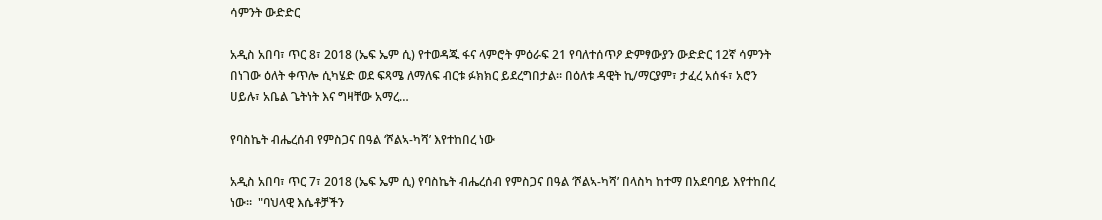ሳምንት ውድድር

አዲስ አበባ፣ ጥር 8፣ 2018 (ኤፍ ኤም ሲ) የተወዳጁ ፋና ላምሮት ምዕራፍ 21 የባለተሰጥዖ ድምፃውያን ውድድር 12ኛ ሳምንት በነገው ዕለት ቀጥሎ ሲካሄድ ወደ ፍጻሜ ለማለፍ ብርቱ ፉክክር ይደረግበታል። በዕለቱ ዳዊት ኪ/ማርያም፣ ታፈረ አሰፋ፣ አሮን ሀይሉ፣ አቤል ጌትነት እና ግዛቸው አማረ…

የባስኬት ብሔረሰብ የምስጋና በዓል ‘ሾልኣ-ካሻ’ እየተከበረ ነው

አዲስ አበባ፣ ጥር 7፣ 2018 (ኤፍ ኤም ሲ) የባስኬት ብሔረሰብ የምስጋና በዓል ‘ሾልኣ-ካሻ’ በላስካ ከተማ በአደባባይ እየተከበረ ነው።  "ባህላዊ እሴቶቻችን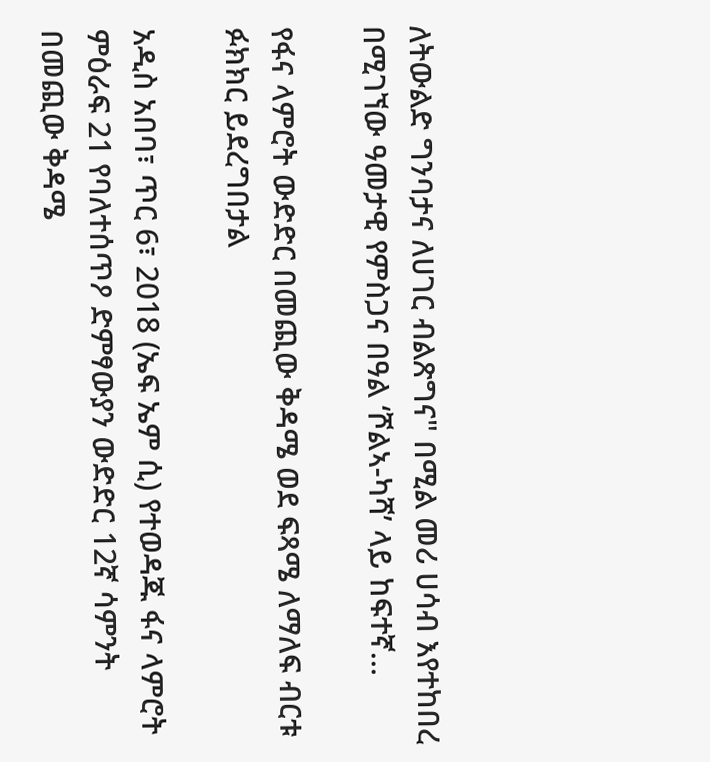ለትውልድ ግንባታና ለሀገር ብልጽግና" በሚል መሪ ሀሳብ እየተከበረ በሚገኘው ዓመታዊ የምስጋና በዓል ‘ሾልኣ-ካሻ’ ላይ ከፍተኛ…

የፋና ላምሮት ውድድር በመጪው ቅዳሜ ወደ ፍጻሜ ለማለፍ ብርቱ ፉክክር ይደረግበታል

አዲስ አበባ፣ ጥር 6፣ 2018 (ኤፍ ኤም ሲ) የተወዳጁ ፋና ላምሮት ምዕራፍ 21 የባለተሰጥዖ ድምፃውያን ውድድር 12ኛ ሳምንት በመጪው ቅዳሜ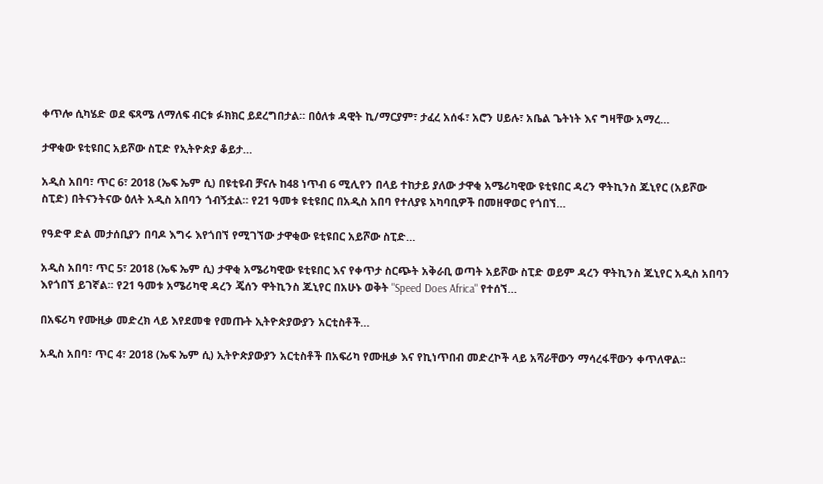ቀጥሎ ሲካሄድ ወደ ፍጻሜ ለማለፍ ብርቱ ፉክክር ይደረግበታል። በዕለቱ ዳዊት ኪ/ማርያም፣ ታፈረ አሰፋ፣ አሮን ሀይሉ፣ አቤል ጌትነት እና ግዛቸው አማረ…

ታዋቂው ዩቲዩበር አይሾው ስፒድ የኢትዮጵያ ቆይታ…

አዲስ አበባ፣ ጥር 6፣ 2018 (ኤፍ ኤም ሲ) በዩቲዩብ ቻናሉ ከ48 ነጥብ 6 ሚሊየን በላይ ተከታይ ያለው ታዋቂ አሜሪካዊው ዩቲዩበር ዳረን ዋትኪንስ ጁኒየር (አይሾው ስፒድ) በትናንትናው ዕለት አዲስ አበባን ጎብኝቷል። የ21 ዓመቱ ዩቲዩበር በአዲስ አበባ የተለያዩ አካባቢዎች በመዘዋወር የጎበኘ…

የዓድዋ ድል መታሰቢያን በባዶ እግሩ እየጎበኘ የሚገኘው ታዋቂው ዩቲዩበር አይሾው ስፒድ…

አዲስ አበባ፣ ጥር 5፣ 2018 (ኤፍ ኤም ሲ) ታዋቂ አሜሪካዊው ዩቲዩበር እና የቀጥታ ስርጭት አቅራቢ ወጣት አይሾው ስፒድ ወይም ዳረን ዋትኪንስ ጁኒየር አዲስ አበባን እየጎበኘ ይገኛል፡፡ የ21 ዓመቱ አሜሪካዊ ዳረን ጄሰን ዋትኪንስ ጁኒየር በአሁኑ ወቅት "Speed Does Africa" የተሰኘ…

በአፍሪካ የሙዚቃ መድረክ ላይ እየደመቁ የመጡት ኢትዮጵያውያን አርቲስቶች…

አዲስ አበባ፣ ጥር 4፣ 2018 (ኤፍ ኤም ሲ) ኢትዮጵያውያን አርቲስቶች በአፍሪካ የሙዚቃ እና የኪነጥበብ መድረኮች ላይ አሻራቸውን ማሳረፋቸውን ቀጥለዋል፡፡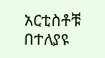አርቲስቶቹ በተለያዩ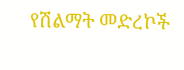የሽልማት መድረኮች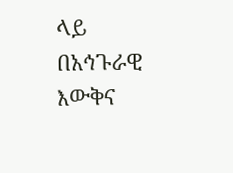ላይ በአኅጉራዊ እውቅና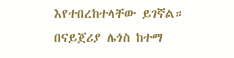እየተበረከተላቸው ይገኛል። በናይጀሪያ ሌጎስ ከተማ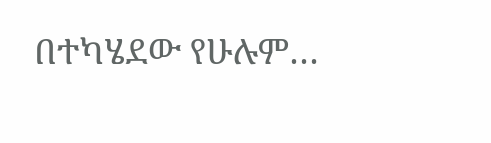በተካሄደው የሁሉም…